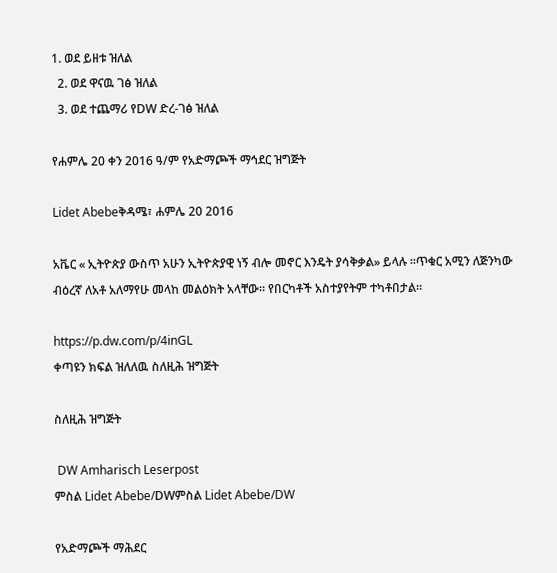1. ወደ ይዘቱ ዝለል
  2. ወደ ዋናዉ ገፅ ዝለል
  3. ወደ ተጨማሪ የDW ድረ-ገፅ ዝለል

የሐምሌ 20 ቀን 2016 ዓ/ም የአድማጮች ማኅደር ዝግጅት

Lidet Abebeቅዳሜ፣ ሐምሌ 20 2016

አቬር « ኢትዮጵያ ውስጥ አሁን ኢትዮጵያዊ ነኝ ብሎ መኖር እንዴት ያሳቅቃል» ይላሉ ።ጥቁር አሚን ለጅንካው ብዕረኛ ለአቶ አለማየሁ መላከ መልዕክት አላቸው። የበርካቶች አስተያየትም ተካቶበታል።

https://p.dw.com/p/4inGL
ቀጣዩን ክፍል ዝለለዉ ስለዚሕ ዝግጅት

ስለዚሕ ዝግጅት

 DW Amharisch Leserpost
ምስል Lidet Abebe/DWምስል Lidet Abebe/DW

የአድማጮች ማሕደር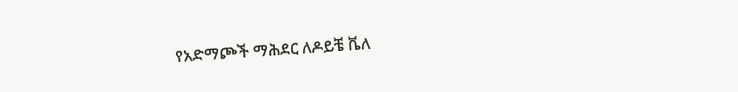የአድማጮች ማሕደር ለዶይቼ ቬለ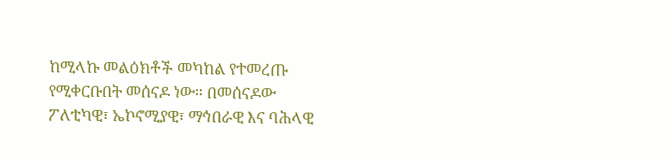ከሚላኩ መልዕክቶች መካከል የተመረጡ የሚቀርቡበት መሰናዶ ነው። በመሰናዶው ፖለቲካዊ፣ ኤኮኖሚያዊ፣ ማኅበራዊ እና ባሕላዊ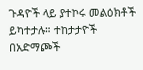ጉዳዮች ላይ ያተኮሩ መልዕክቶች ይካተታሉ። ተከታታዮች በአድማጮች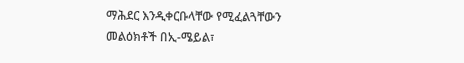ማሕደር እንዲቀርቡላቸው የሚፈልጓቸውን መልዕክቶች በኢ-ሜይል፣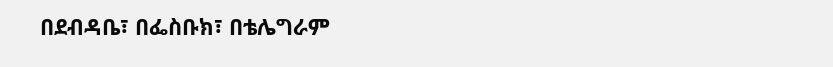በደብዳቤ፣ በፌስቡክ፣ በቴሌግራም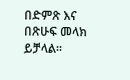በድምጽ እና በጽሁፍ መላክ ይቻላል።